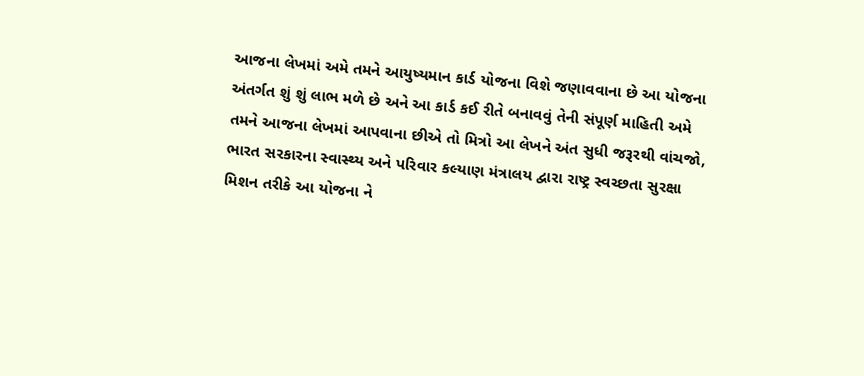આજના લેખમાં અમે તમને આયુષ્યમાન કાર્ડ યોજના વિશે જણાવવાના છે આ યોજના અંતર્ગત શું શું લાભ મળે છે અને આ કાર્ડ કઈ રીતે બનાવવું તેની સંપૂર્ણ માહિતી અમે તમને આજના લેખમાં આપવાના છીએ તો મિત્રો આ લેખને અંત સુધી જરૂરથી વાંચજો, ભારત સરકારના સ્વાસ્થ્ય અને પરિવાર કલ્યાણ મંત્રાલય દ્વારા રાષ્ટ્ર સ્વચ્છતા સુરક્ષા મિશન તરીકે આ યોજના ને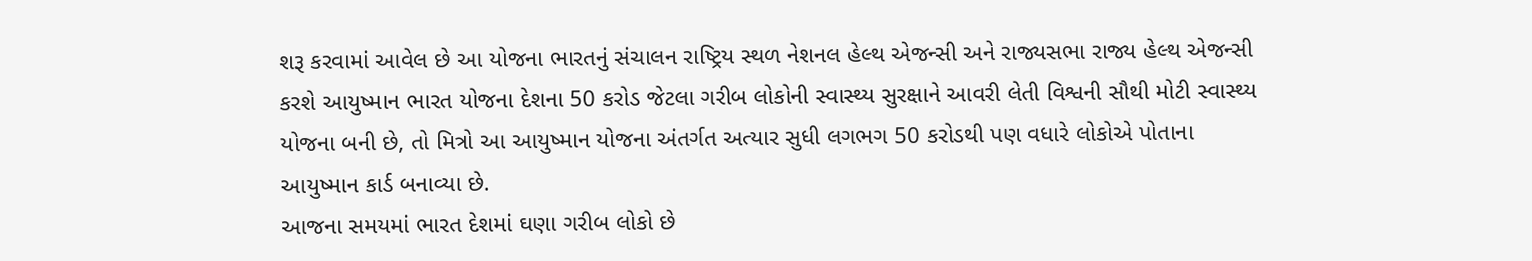શરૂ કરવામાં આવેલ છે આ યોજના ભારતનું સંચાલન રાષ્ટ્રિય સ્થળ નેશનલ હેલ્થ એજન્સી અને રાજ્યસભા રાજ્ય હેલ્થ એજન્સી કરશે આયુષ્માન ભારત યોજના દેશના 50 કરોડ જેટલા ગરીબ લોકોની સ્વાસ્થ્ય સુરક્ષાને આવરી લેતી વિશ્વની સૌથી મોટી સ્વાસ્થ્ય યોજના બની છે, તો મિત્રો આ આયુષ્માન યોજના અંતર્ગત અત્યાર સુધી લગભગ 50 કરોડથી પણ વધારે લોકોએ પોતાના આયુષ્માન કાર્ડ બનાવ્યા છે.
આજના સમયમાં ભારત દેશમાં ઘણા ગરીબ લોકો છે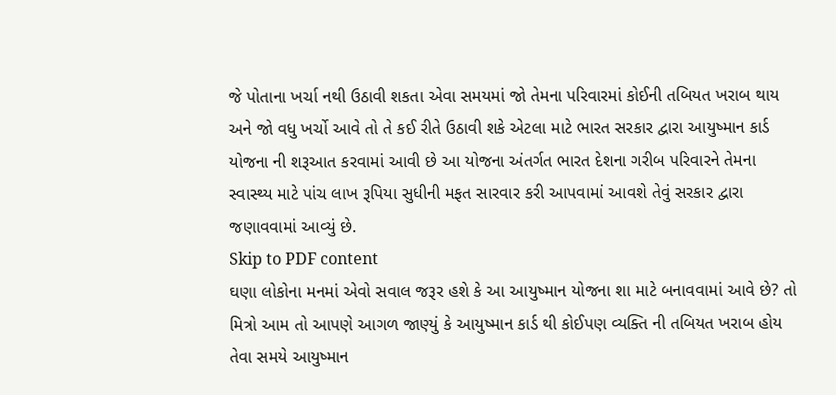જે પોતાના ખર્ચા નથી ઉઠાવી શકતા એવા સમયમાં જો તેમના પરિવારમાં કોઈની તબિયત ખરાબ થાય અને જો વધુ ખર્ચો આવે તો તે કઈ રીતે ઉઠાવી શકે એટલા માટે ભારત સરકાર દ્વારા આયુષ્માન કાર્ડ યોજના ની શરૂઆત કરવામાં આવી છે આ યોજના અંતર્ગત ભારત દેશના ગરીબ પરિવારને તેમના સ્વાસ્થ્ય માટે પાંચ લાખ રૂપિયા સુધીની મફત સારવાર કરી આપવામાં આવશે તેવું સરકાર દ્વારા જણાવવામાં આવ્યું છે.
Skip to PDF content
ઘણા લોકોના મનમાં એવો સવાલ જરૂર હશે કે આ આયુષ્માન યોજના શા માટે બનાવવામાં આવે છે? તો મિત્રો આમ તો આપણે આગળ જાણ્યું કે આયુષ્માન કાર્ડ થી કોઈપણ વ્યક્તિ ની તબિયત ખરાબ હોય તેવા સમયે આયુષ્માન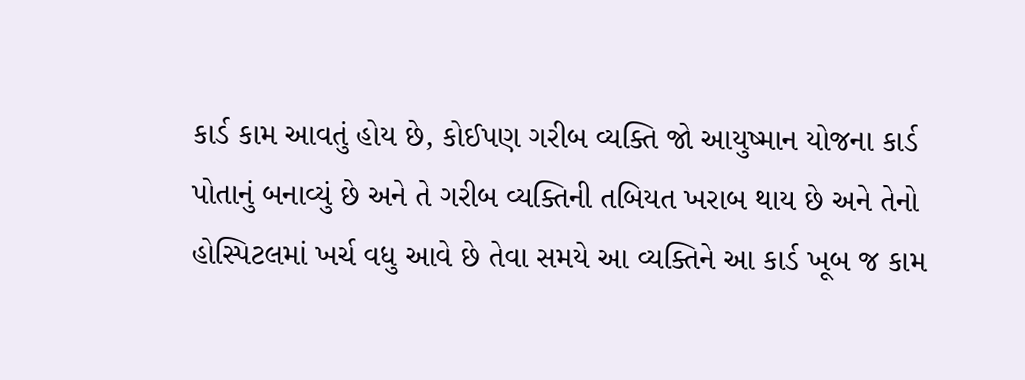કાર્ડ કામ આવતું હોય છે, કોઈપણ ગરીબ વ્યક્તિ જો આયુષ્માન યોજના કાર્ડ પોતાનું બનાવ્યું છે અને તે ગરીબ વ્યક્તિની તબિયત ખરાબ થાય છે અને તેનો હોસ્પિટલમાં ખર્ચ વધુ આવે છે તેવા સમયે આ વ્યક્તિને આ કાર્ડ ખૂબ જ કામ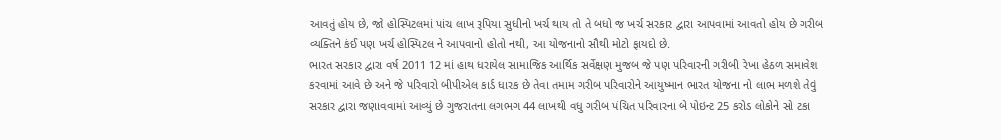આવતું હોય છે, જો હોસ્પિટલમાં પાંચ લાખ રૂપિયા સુધીનો ખર્ચ થાય તો તે બધો જ ખર્ચ સરકાર દ્વારા આપવામાં આવતો હોય છે ગરીબ વ્યક્તિને કંઈ પણ ખર્ચ હોસ્પિટલ ને આપવાનો હોતો નથી, આ યોજનાનો સૌથી મોટો ફાયદો છે.
ભારત સરકાર દ્વારા વર્ષ 2011 12 માં હાથ ધરાયેલ સામાજિક આર્થિક સર્વેક્ષણ મુજબ જે પણ પરિવારની ગરીબી રેખા હેઠળ સમાવેશ કરવામાં આવે છે અને જે પરિવારો બીપીએલ કાર્ડ ધારક છે તેવા તમામ ગરીબ પરિવારોને આયુષ્માન ભારત યોજના નો લાભ મળશે તેવું સરકાર દ્વારા જણાવવામાં આવ્યું છે ગુજરાતના લગભગ 44 લાખથી વધુ ગરીબ પંચિત પરિવારના બે પોઇન્ટ 25 કરોડ લોકોને સો ટકા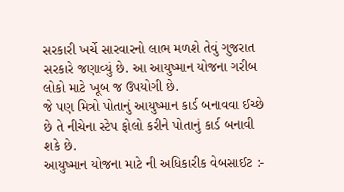સરકારી ખર્ચે સારવારનો લાભ મળશે તેવું ગુજરાત સરકારે જણાવ્યું છે. આ આયુષ્માન યોજના ગરીબ લોકો માટે ખૂબ જ ઉપયોગી છે.
જે પણ મિત્રો પોતાનું આયુષ્માન કાર્ડ બનાવવા ઈચ્છે છે તે નીચેના સ્ટેપ ફોલો કરીને પોતાનું કાર્ડ બનાવી શકે છે.
આયુષ્માન યોજના માટે ની અધિકારીક વેબસાઈટ :-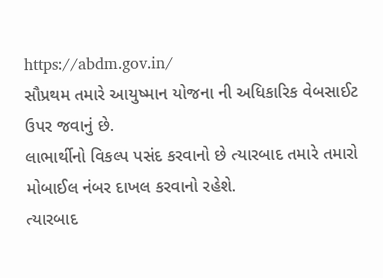https://abdm.gov.in/
સૌપ્રથમ તમારે આયુષ્માન યોજના ની અધિકારિક વેબસાઈટ ઉપર જવાનું છે.
લાભાર્થીનો વિકલ્પ પસંદ કરવાનો છે ત્યારબાદ તમારે તમારો મોબાઈલ નંબર દાખલ કરવાનો રહેશે.
ત્યારબાદ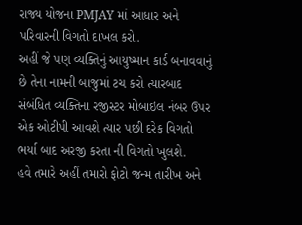રાજ્ય યોજના PMJAY માં આધાર અને પરિવારની વિગતો દાખલ કરો.
અહીં જે પણ વ્યક્તિનું આયુષ્માન કાર્ડ બનાવવાનું છે તેના નામની બાજુમાં ટચ કરો ત્યારબાદ સંબંધિત વ્યક્તિના રજીસ્ટર મોબાઇલ નંબર ઉપર એક ઓટીપી આવશે ત્યાર પછી દરેક વિગતો ભર્યા બાદ અરજી કરતા ની વિગતો ખુલશે.
હવે તમારે અહીં તમારો ફોટો જન્મ તારીખ અને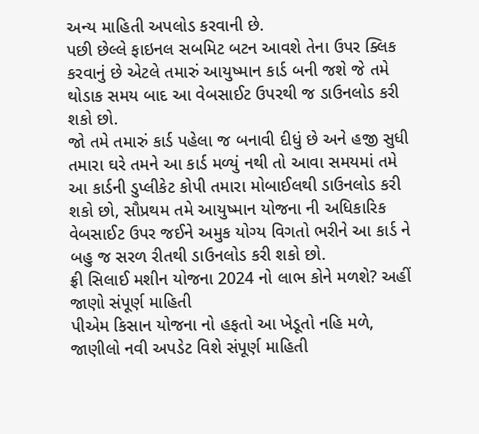અન્ય માહિતી અપલોડ કરવાની છે.
પછી છેલ્લે ફાઇનલ સબમિટ બટન આવશે તેના ઉપર ક્લિક કરવાનું છે એટલે તમારું આયુષ્માન કાર્ડ બની જશે જે તમે થોડાક સમય બાદ આ વેબસાઈટ ઉપરથી જ ડાઉનલોડ કરી શકો છો.
જો તમે તમારું કાર્ડ પહેલા જ બનાવી દીધું છે અને હજી સુધી તમારા ઘરે તમને આ કાર્ડ મળ્યું નથી તો આવા સમયમાં તમે આ કાર્ડની ડુપ્લીકેટ કોપી તમારા મોબાઈલથી ડાઉનલોડ કરી શકો છો, સૌપ્રથમ તમે આયુષ્માન યોજના ની અધિકારિક વેબસાઈટ ઉપર જઈને અમુક યોગ્ય વિગતો ભરીને આ કાર્ડ ને બહુ જ સરળ રીતથી ડાઉનલોડ કરી શકો છો.
ફ્રી સિલાઈ મશીન યોજના 2024 નો લાભ કોને મળશે? અહીં જાણો સંપૂર્ણ માહિતી
પીએમ કિસાન યોજના નો હફતો આ ખેડૂતો નહિ મળે, જાણીલો નવી અપડેટ વિશે સંપૂર્ણ માહિતી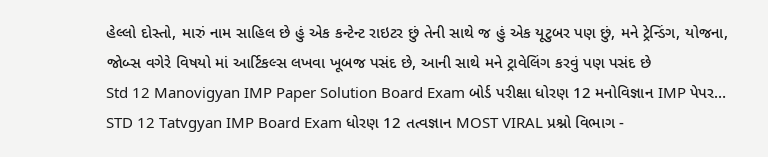હેલ્લો દોસ્તો, મારું નામ સાહિલ છે હું એક કન્ટેન્ટ રાઇટર છું તેની સાથે જ હું એક યૂટુબર પણ છું, મને ટ્રેન્ડિંગ, યોજના, જોબ્સ વગેરે વિષયો માં આર્ટિકલ્સ લખવા ખૂબજ પસંદ છે, આની સાથે મને ટ્રાવેલિંગ કરવું પણ પસંદ છે
Std 12 Manovigyan IMP Paper Solution Board Exam બોર્ડ પરીક્ષા ધોરણ 12 મનોવિજ્ઞાન IMP પેપર…
STD 12 Tatvgyan IMP Board Exam ધોરણ 12 તત્વજ્ઞાન MOST VIRAL પ્રશ્નો વિભાગ -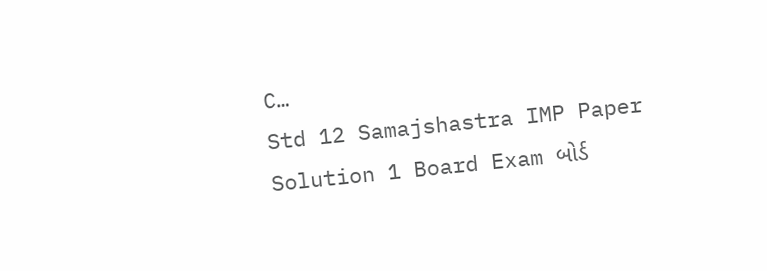C…
Std 12 Samajshastra IMP Paper Solution 1 Board Exam બોર્ડ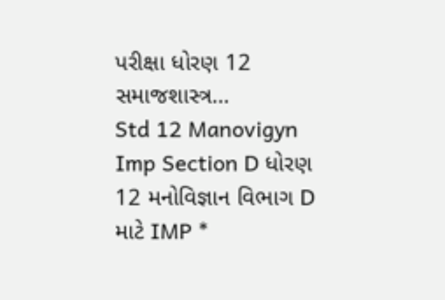પરીક્ષા ધોરણ 12 સમાજશાસ્ત્ર…
Std 12 Manovigyn Imp Section D ધોરણ 12 મનોવિજ્ઞાન વિભાગ D માટે IMP *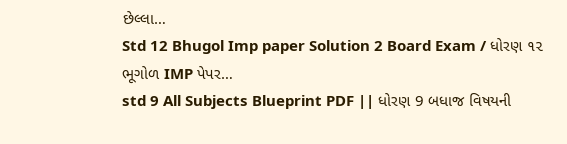છેલ્લા…
Std 12 Bhugol Imp paper Solution 2 Board Exam / ધોરણ ૧૨ ભૂગોળ IMP પેપર…
std 9 All Subjects Blueprint PDF || ધોરણ 9 બધાજ વિષયની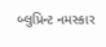બ્લુપ્રિન્ટ નમસ્કાર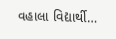વહાલા વિદ્યાર્થી…